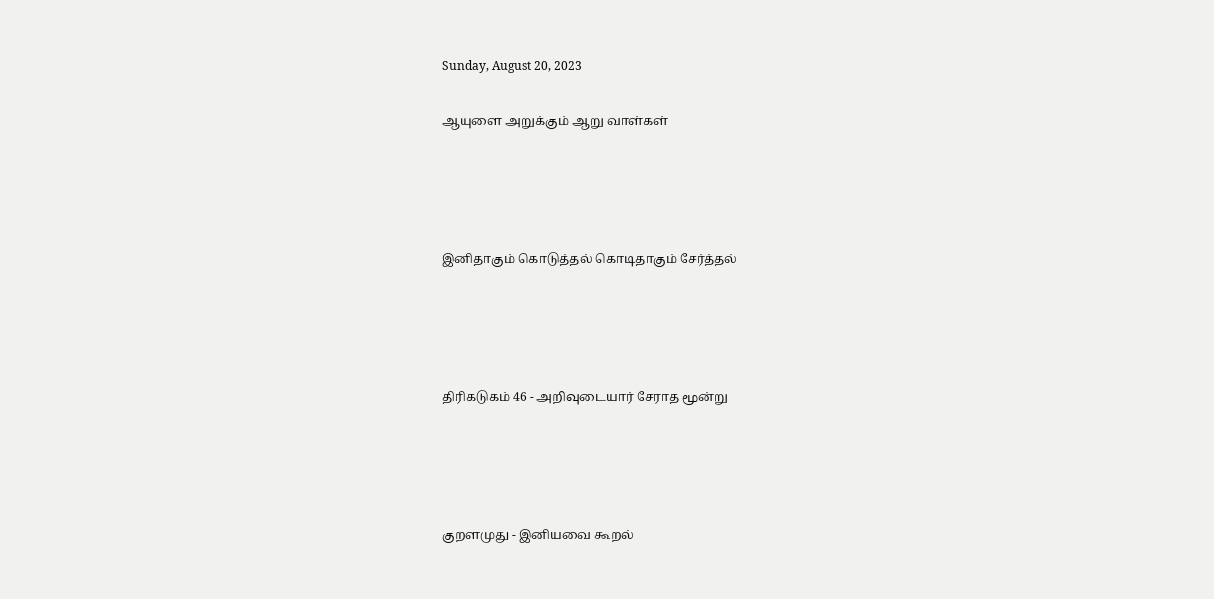Sunday, August 20, 2023

ஆயுளை அறுக்கும் ஆறு வாள்கள்




இனிதாகும் கொடுத்தல் கொடிதாகும் சேர்த்தல்




திரிகடுகம் 46 - அறிவுடையார் சேராத மூன்று




குறளமுது - இனியவை கூறல்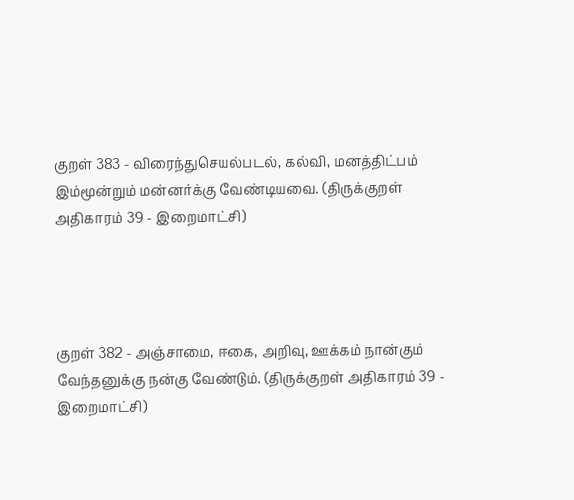குறள் 383 - விரைந்துசெயல்படல், கல்வி, மனத்திட்பம் இம்மூன்றும் மன்னர்க்கு வேண்டியவை. (திருக்குறள் அதிகாரம் 39 - இறைமாட்சி)




குறள் 382 - அஞ்சாமை, ஈகை, அறிவு, ஊக்கம் நான்கும் வேந்தனுக்கு நன்கு வேண்டும். (திருக்குறள் அதிகாரம் 39 - இறைமாட்சி)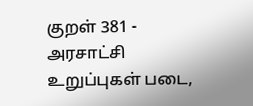குறள் 381 - அரசாட்சி உறுப்புகள் படை,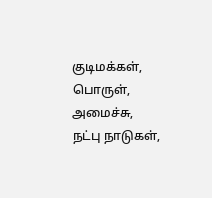குடிமக்கள், பொருள், அமைச்சு, நட்பு நாடுகள்,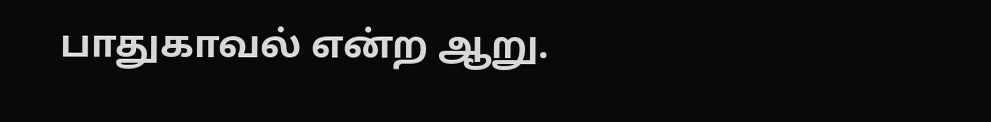பாதுகாவல் என்ற ஆறு.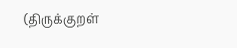(திருக்குறள்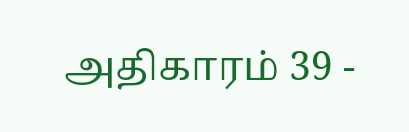அதிகாரம் 39 -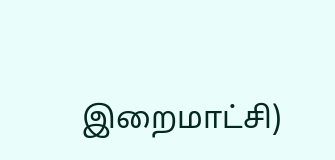இறைமாட்சி)